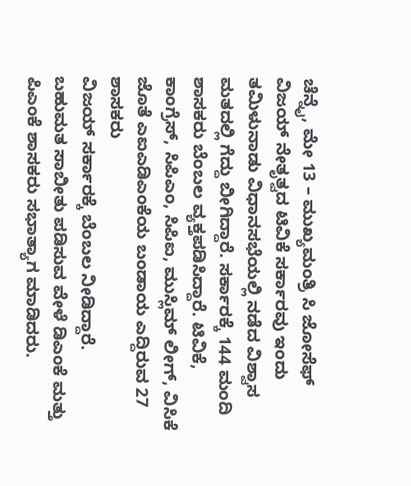ಚೆನ್ನೈ, ಮೇ 13 – ಮುಖ್ಯಮಂತ್ರಿ ಸಿ ಜೋಸೆಫ್ ವಿಜಯ್ ನೇತೃತ್ವದ ಟಿವಿಕೆ ಸರ್ಕಾರವು ಇಂದು ತಮಿಳುನಾಡು ವಿಧಾನಸಭೆಯಲ್ಲಿ ನಡೆದ ವಿಶ್ವಾಸ ಮತದಲ್ಲಿ ಗೆದ್ದು ಬೀಗಿದ್ದಾರೆ. ಸರ್ಕಾರಕ್ಕೆ 144 ಮಂದಿ ಶಾಸಕರು ಬೆಂಬಲ ವ್ಯಕ್ತಪಡಿಸಿದ್ದಾರೆ. ಟಿವಿಕೆ, ಕಾಂಗ್ರೆಸ್, ಸಿಪಿಎಂ, ಸಿಪಿಐ, ಮುಸ್ಲಿಮ್ ಲೀಗ್, ವಿಸಿಕೆ ಜೊತೆ ಎಐಎಡಿಎಂಕೆಯ ಬಂಡಾಯ ಎದ್ದಿರುವ 27 ಶಾಸಕರು
ವಿಜಯ್ ಸರ್ಕಾರಕ್ಕೆ ಬೆಂಬಲ ನೀಡಿದ್ದಾರೆ.
ಬಹುಮತ ಸಾಬೀತು ಪಡಿಸುವ ವೇಳೆ ಡಿಎಂಕೆ ಮತ್ತು ಪಿಎಂಕೆ ಶಾಸಕರು ಸಭಾತ್ಯಾಗ ಮಾಡಿದರು.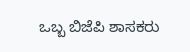ಒಬ್ಬ ಬಿಜೆಪಿ ಶಾಸಕರು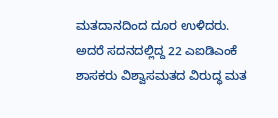ಮತದಾನದಿಂದ ದೂರ ಉಳಿದರು. ಅದರೆ ಸದನದಲ್ಲಿದ್ದ 22 ಎಐಡಿಎಂಕೆ ಶಾಸಕರು ವಿಶ್ವಾಸಮತದ ವಿರುದ್ಧ ಮತ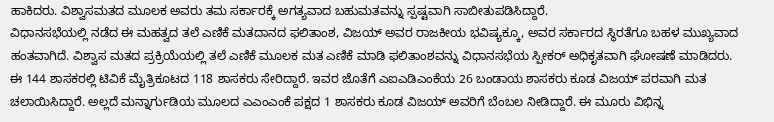ಹಾಕಿದರು. ವಿಶ್ವಾಸಮತದ ಮೂಲಕ ಅವರು ತಮ ಸರ್ಕಾರಕ್ಕೆ ಅಗತ್ಯವಾದ ಬಹುಮತವನ್ನು ಸ್ಪಷ್ಟವಾಗಿ ಸಾಬೀತುಪಡಿಸಿದ್ದಾರೆ.
ವಿಧಾನಸಭೆಯಲ್ಲಿ ನಡೆದ ಈ ಮಹತ್ವದ ತಲೆ ಎಣಿಕೆ ಮತದಾನದ ಫಲಿತಾಂಶ, ವಿಜಯ್ ಅವರ ರಾಜಕೀಯ ಭವಿಷ್ಯಕ್ಕೂ, ಅವರ ಸರ್ಕಾರದ ಸ್ಥಿರತೆಗೂ ಬಹಳ ಮುಖ್ಯವಾದ ಹಂತವಾಗಿದೆ. ವಿಶ್ವಾಸ ಮತದ ಪ್ರಕ್ರಿಯೆಯಲ್ಲಿ ತಲೆ ಎಣಿಕೆ ಮೂಲಕ ಮತ ಎಣಿಕೆ ಮಾಡಿ ಫಲಿತಾಂಶವನ್ನು ವಿಧಾನಸಭೆಯ ಸ್ಪೀಕರ್ ಅಧಿಕೃತವಾಗಿ ಘೋಷಣೆ ಮಾಡಿದರು.
ಈ 144 ಶಾಸಕರಲ್ಲಿ ಟಿವಿಕೆ ಮೈತ್ರಿಕೂಟದ 118 ಶಾಸಕರು ಸೇರಿದ್ದಾರೆ. ಇವರ ಜೊತೆಗೆ ಎಐಎಡಿಎಂಕೆಯ 26 ಬಂಡಾಯ ಶಾಸಕರು ಕೂಡ ವಿಜಯ್ ಪರವಾಗಿ ಮತ ಚಲಾಯಿಸಿದ್ದಾರೆ. ಅಲ್ಲದೆ ಮನ್ನಾರ್ಗುಡಿಯ ಮೂಲದ ಎಎಂಎಂಕೆ ಪಕ್ಷದ 1 ಶಾಸಕರು ಕೂಡ ವಿಜಯ್ ಅವರಿಗೆ ಬೆಂಬಲ ನೀಡಿದ್ದಾರೆ. ಈ ಮೂರು ವಿಭಿನ್ನ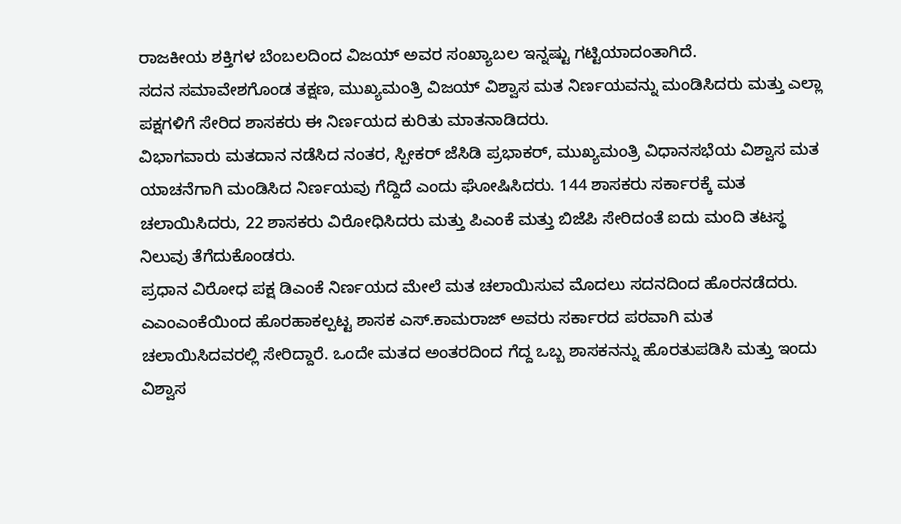ರಾಜಕೀಯ ಶಕ್ತಿಗಳ ಬೆಂಬಲದಿಂದ ವಿಜಯ್ ಅವರ ಸಂಖ್ಯಾಬಲ ಇನ್ನಷ್ಟು ಗಟ್ಟಿಯಾದಂತಾಗಿದೆ.
ಸದನ ಸಮಾವೇಶಗೊಂಡ ತಕ್ಷಣ, ಮುಖ್ಯಮಂತ್ರಿ ವಿಜಯ್ ವಿಶ್ವಾಸ ಮತ ನಿರ್ಣಯವನ್ನು ಮಂಡಿಸಿದರು ಮತ್ತು ಎಲ್ಲಾ ಪಕ್ಷಗಳಿಗೆ ಸೇರಿದ ಶಾಸಕರು ಈ ನಿರ್ಣಯದ ಕುರಿತು ಮಾತನಾಡಿದರು.
ವಿಭಾಗವಾರು ಮತದಾನ ನಡೆಸಿದ ನಂತರ, ಸ್ಪೀಕರ್ ಜೆಸಿಡಿ ಪ್ರಭಾಕರ್, ಮುಖ್ಯಮಂತ್ರಿ ವಿಧಾನಸಭೆಯ ವಿಶ್ವಾಸ ಮತ ಯಾಚನೆಗಾಗಿ ಮಂಡಿಸಿದ ನಿರ್ಣಯವು ಗೆದ್ದಿದೆ ಎಂದು ಘೋಷಿಸಿದರು. 144 ಶಾಸಕರು ಸರ್ಕಾರಕ್ಕೆ ಮತ ಚಲಾಯಿಸಿದರು, 22 ಶಾಸಕರು ವಿರೋಧಿಸಿದರು ಮತ್ತು ಪಿಎಂಕೆ ಮತ್ತು ಬಿಜೆಪಿ ಸೇರಿದಂತೆ ಐದು ಮಂದಿ ತಟಸ್ಥ ನಿಲುವು ತೆಗೆದುಕೊಂಡರು.
ಪ್ರಧಾನ ವಿರೋಧ ಪಕ್ಷ ಡಿಎಂಕೆ ನಿರ್ಣಯದ ಮೇಲೆ ಮತ ಚಲಾಯಿಸುವ ಮೊದಲು ಸದನದಿಂದ ಹೊರನಡೆದರು. ಎಎಂಎಂಕೆಯಿಂದ ಹೊರಹಾಕಲ್ಪಟ್ಟ ಶಾಸಕ ಎಸ್.ಕಾಮರಾಜ್ ಅವರು ಸರ್ಕಾರದ ಪರವಾಗಿ ಮತ ಚಲಾಯಿಸಿದವರಲ್ಲಿ ಸೇರಿದ್ದಾರೆ. ಒಂದೇ ಮತದ ಅಂತರದಿಂದ ಗೆದ್ದ ಒಬ್ಬ ಶಾಸಕನನ್ನು ಹೊರತುಪಡಿಸಿ ಮತ್ತು ಇಂದು ವಿಶ್ವಾಸ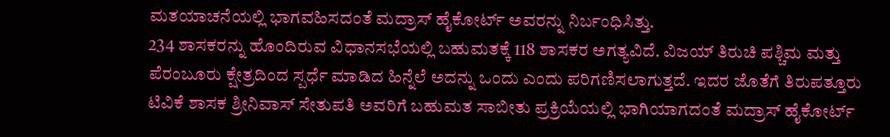ಮತಯಾಚನೆಯಲ್ಲಿ ಭಾಗವಹಿಸದಂತೆ ಮದ್ರಾಸ್ ಹೈಕೋರ್ಟ್ ಅವರನ್ನು ನಿರ್ಬಂಧಿಸಿತ್ತು.
234 ಶಾಸಕರನ್ನು ಹೊಂದಿರುವ ವಿಧಾನಸಭೆಯಲ್ಲಿ ಬಹುಮತಕ್ಕೆ 118 ಶಾಸಕರ ಅಗತ್ಯವಿದೆ. ವಿಜಯ್ ತಿರುಚಿ ಪಶ್ಚಿಮ ಮತ್ತು ಪೆರಂಬೂರು ಕ್ಷೇತ್ರದಿಂದ ಸ್ಪರ್ಧೆ ಮಾಡಿದ ಹಿನ್ನೆಲೆ ಅದನ್ನು ಒಂದು ಎಂದು ಪರಿಗಣಿಸಲಾಗುತ್ತದೆ. ಇದರ ಜೊತೆಗೆ ತಿರುಪತ್ತೂರು ಟಿವಿಕೆ ಶಾಸಕ ಶ್ರೀನಿವಾಸ್ ಸೇತುಪತಿ ಅವರಿಗೆ ಬಹುಮತ ಸಾಬೀತು ಪ್ರಕ್ರಿಯೆಯಲ್ಲಿ ಭಾಗಿಯಾಗದಂತೆ ಮದ್ರಾಸ್ ಹೈಕೋರ್ಟ್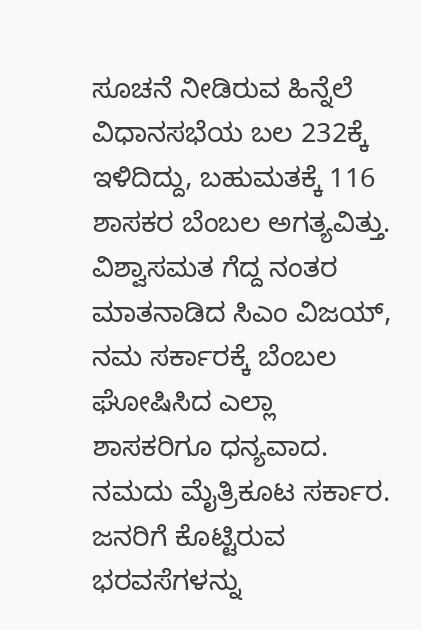ಸೂಚನೆ ನೀಡಿರುವ ಹಿನ್ನೆಲೆ ವಿಧಾನಸಭೆಯ ಬಲ 232ಕ್ಕೆ ಇಳಿದಿದ್ದು, ಬಹುಮತಕ್ಕೆ 116 ಶಾಸಕರ ಬೆಂಬಲ ಅಗತ್ಯವಿತ್ತು.
ವಿಶ್ವಾಸಮತ ಗೆದ್ದ ನಂತರ ಮಾತನಾಡಿದ ಸಿಎಂ ವಿಜಯ್, ನಮ ಸರ್ಕಾರಕ್ಕೆ ಬೆಂಬಲ ಘೋಷಿಸಿದ ಎಲ್ಲಾ ಶಾಸಕರಿಗೂ ಧನ್ಯವಾದ. ನಮದು ಮೈತ್ರಿಕೂಟ ಸರ್ಕಾರ. ಜನರಿಗೆ ಕೊಟ್ಟಿರುವ ಭರವಸೆಗಳನ್ನು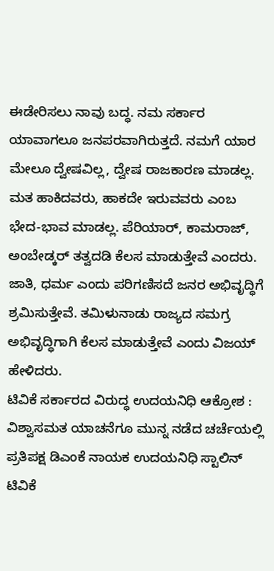ಈಡೇರಿಸಲು ನಾವು ಬದ್ಧ. ನಮ ಸರ್ಕಾರ ಯಾವಾಗಲೂ ಜನಪರವಾಗಿರುತ್ತದೆ. ನಮಗೆ ಯಾರ ಮೇಲೂ ದ್ವೇಷವಿಲ್ಲ, ದ್ವೇಷ ರಾಜಕಾರಣ ಮಾಡಲ್ಲ. ಮತ ಹಾಕಿದವರು, ಹಾಕದೇ ಇರುವವರು ಎಂಬ ಭೇದ-ಭಾವ ಮಾಡಲ್ಲ. ಪೆರಿಯಾರ್, ಕಾಮರಾಜ್, ಅಂಬೇಡ್ಕರ್ ತತ್ವದಡಿ ಕೆಲಸ ಮಾಡುತ್ತೇವೆ ಎಂದರು.
ಜಾತಿ, ಧರ್ಮ ಎಂದು ಪರಿಗಣಿಸದೆ ಜನರ ಅಭಿವೃದ್ಧಿಗೆ ಶ್ರಮಿಸುತ್ತೇವೆ. ತಮಿಳುನಾಡು ರಾಜ್ಯದ ಸಮಗ್ರ ಅಭಿವೃದ್ಧಿಗಾಗಿ ಕೆಲಸ ಮಾಡುತ್ತೇವೆ ಎಂದು ವಿಜಯ್ ಹೇಳಿದರು.
ಟಿವಿಕೆ ಸರ್ಕಾರದ ವಿರುದ್ಧ ಉದಯನಿಧಿ ಆಕ್ರೋಶ :
ವಿಶ್ವಾಸಮತ ಯಾಚನೆಗೂ ಮುನ್ನ ನಡೆದ ಚರ್ಚೆಯಲ್ಲಿ ಪ್ರತಿಪಕ್ಷ ಡಿಎಂಕೆ ನಾಯಕ ಉದಯನಿಧಿ ಸ್ಟಾಲಿನ್ ಟಿವಿಕೆ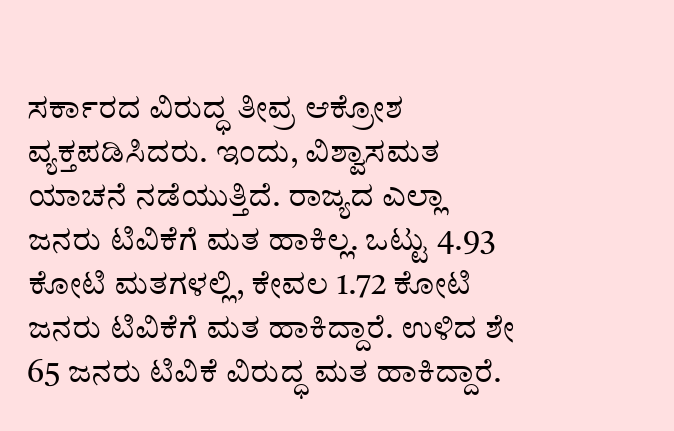ಸರ್ಕಾರದ ವಿರುದ್ಧ ತೀವ್ರ ಆಕ್ರೋಶ ವ್ಯಕ್ತಪಡಿಸಿದರು. ಇಂದು, ವಿಶ್ವಾಸಮತ ಯಾಚನೆ ನಡೆಯುತ್ತಿದೆ. ರಾಜ್ಯದ ಎಲ್ಲಾ ಜನರು ಟಿವಿಕೆಗೆ ಮತ ಹಾಕಿಲ್ಲ. ಒಟ್ಟು 4.93 ಕೋಟಿ ಮತಗಳಲ್ಲಿ, ಕೇವಲ 1.72 ಕೋಟಿ ಜನರು ಟಿವಿಕೆಗೆ ಮತ ಹಾಕಿದ್ದಾರೆ. ಉಳಿದ ಶೇ 65 ಜನರು ಟಿವಿಕೆ ವಿರುದ್ಧ ಮತ ಹಾಕಿದ್ದಾರೆ.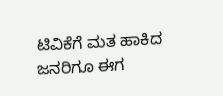ಟಿವಿಕೆಗೆ ಮತ ಹಾಕಿದ ಜನರಿಗೂ ಈಗ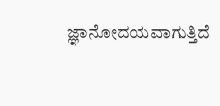ಜ್ಞಾನೋದಯವಾಗುತ್ತಿದೆ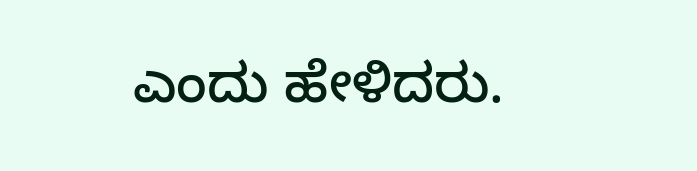ಎಂದು ಹೇಳಿದರು.